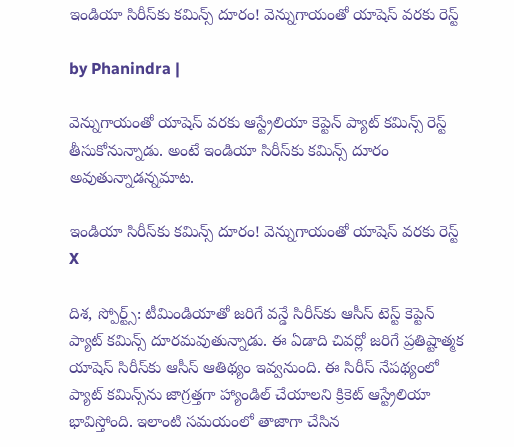ఇండియా సిరీస్‌కు కమిన్స్ దూరం! వెన్నుగాయంతో యాషెస్ వరకు రెస్ట్

by Phanindra |

వెన్నుగాయంతో యాషెస్ వరకు ఆస్ట్రేలియా కెప్టెన్ ప్యాట్ కమిన్స్‌ రెస్ట్ తీసుకోనున్నాడు. అంటే ఇండియా సిరీస్‌కు కమిన్స్ దూరం అవుతున్నాడన్నమాట.

ఇండియా సిరీస్‌కు కమిన్స్ దూరం! వెన్నుగాయంతో యాషెస్ వరకు రెస్ట్
X

దిశ, స్పోర్ట్స్: టీమిండియాతో జరిగే వన్డే సిరీస్‌కు ఆసీస్ టెస్ట్ కెప్టెన్ ప్యాట్ కమిన్స్ దూరమవుతున్నాడు. ఈ ఏడాది చివర్లో జరిగే ప్రతిష్టాత్మక యాషెస్ సిరీస్‌కు ఆసీస్ ఆతిథ్యం ఇవ్వనుంది. ఈ సిరీస్ నేపథ్యంలో ప్యాట్ కమిన్స్‌ను జాగ్రత్తగా హ్యాండిల్ చేయాలని క్రికెట్ ఆస్ట్రేలియా భావిస్తోంది. ఇలాంటి సమయంలో తాజాగా చేసిన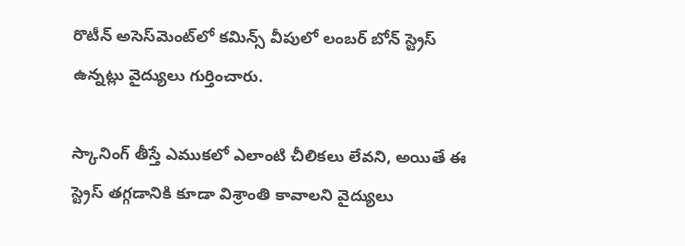రొటీన్ అసెస్‌మెంట్‌లో కమిన్స్ వీపులో లంబర్ బోన్ స్ట్రెస్ ఉన్నట్లు వైద్యులు గుర్తించారు.

స్కానింగ్‌ తీస్తే ఎముకలో ఎలాంటి చీలికలు లేవని, అయితే ఈ స్ట్రెస్ తగ్గడానికి కూడా విశ్రాంతి కావాలని వైద్యులు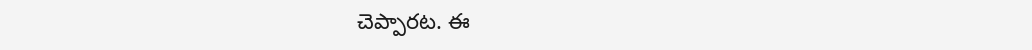చెప్పారట. ఈ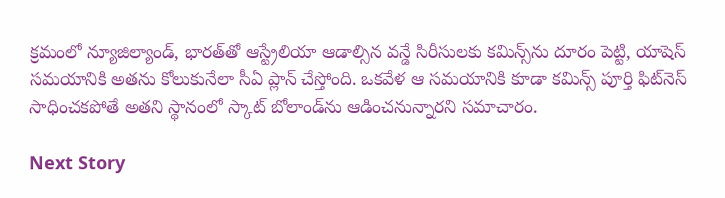క్రమంలో న్యూజిల్యాండ్, భారత్‌తో ఆస్ట్రేలియా ఆడాల్సిన వన్డే సిరీసులకు కమిన్స్‌ను దూరం పెట్టి, యాషెస్ సమయానికి అతను కోలుకునేలా సీఏ ప్లాన్ చేస్తోంది. ఒకవేళ ఆ సమయానికి కూడా కమిన్స్ పూర్తి ఫిట్‌నెస్ సాధించకపోతే అతని స్థానంలో స్కాట్ బోలాండ్‌ను ఆడించనున్నారని సమాచారం.

Next Story